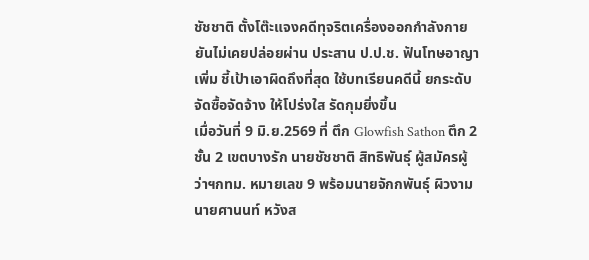ชัชชาติ ตั้งโต๊ะแจงคดีทุจริตเครื่องออกกำลังกาย ยันไม่เคยปล่อยผ่าน ประสาน ป.ป.ช. ฟันโทษอาญาเพิ่ม ชี้เป้าเอาผิดถึงที่สุด ใช้บทเรียนคดีนี้ ยกระดับจัดซื้อจัดจ้าง ให้โปร่งใส รัดกุมยิ่งขึ้น
เมื่อวันที่ 9 มิ.ย.2569 ที่ ตึก Glowfish Sathon ตึก 2 ชั้น 2 เขตบางรัก นายชัชชาติ สิทธิพันธุ์ ผู้สมัครผู้ว่าฯกทม. หมายเลข 9 พร้อมนายจักกพันธุ์ ผิวงาม นายศานนท์ หวังส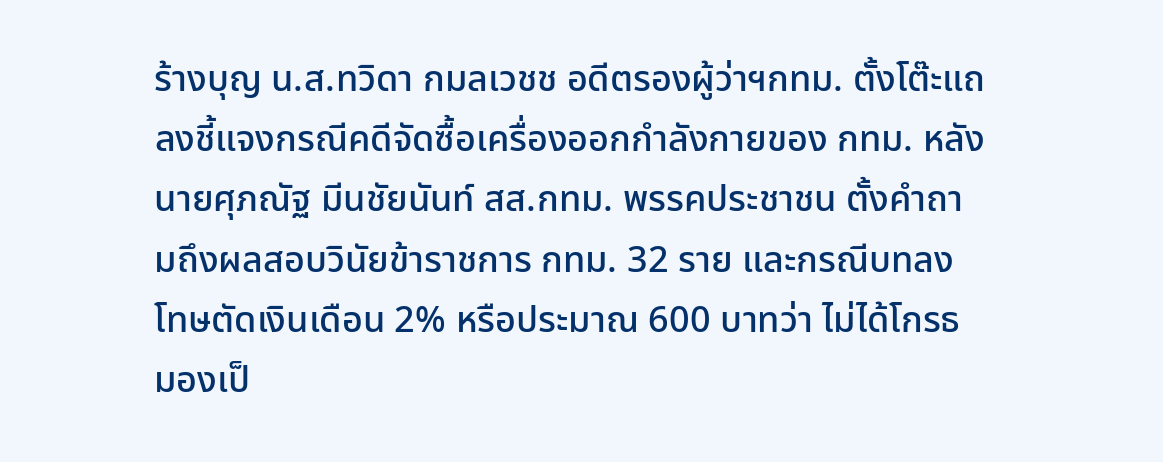ร้างบุญ น.ส.ทวิดา กมลเวชช อดีตรองผู้ว่าฯกทม. ตั้งโต๊ะแถลงชี้แจงกรณีคดีจัดซื้อเครื่องออกกำลังกายของ กทม. หลังนายศุภณัฐ มีนชัยนันท์ สส.กทม. พรรคประชาชน ตั้งคำถามถึงผลสอบวินัยข้าราชการ กทม. 32 ราย และกรณีบทลงโทษตัดเงินเดือน 2% หรือประมาณ 600 บาทว่า ไม่ได้โกรธ มองเป็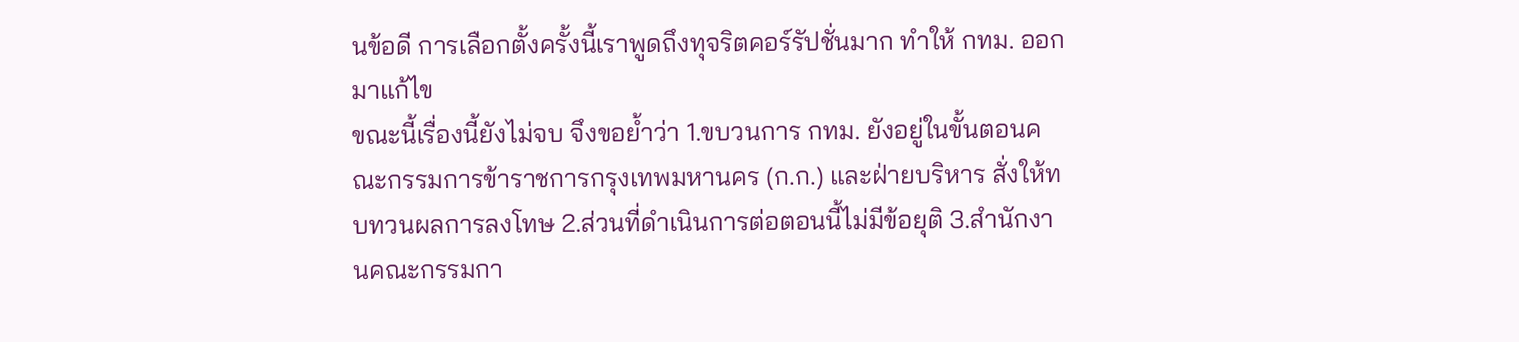นข้อดี การเลือกตั้งครั้งนี้เราพูดถึงทุจริตคอร์รัปชั่นมาก ทำให้ กทม. ออกมาแก้ไข
ขณะนี้เรื่องนี้ยังไม่จบ จึงขอย้ำว่า 1.ขบวนการ กทม. ยังอยู่ในขั้นตอนคณะกรรมการข้าราชการกรุงเทพมหานคร (ก.ก.) และฝ่ายบริหาร สั่งให้ทบทวนผลการลงโทษ 2.ส่วนที่ดำเนินการต่อตอนนี้ไม่มีข้อยุติ 3.สำนักงานคณะกรรมกา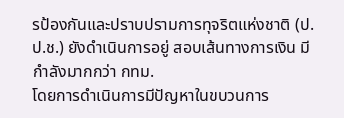รป้องกันและปราบปรามการทุจริตแห่งชาติ (ป.ป.ช.) ยังดำเนินการอยู่ สอบเส้นทางการเงิน มีกำลังมากกว่า กทม.
โดยการดำเนินการมีปัญหาในขบวนการ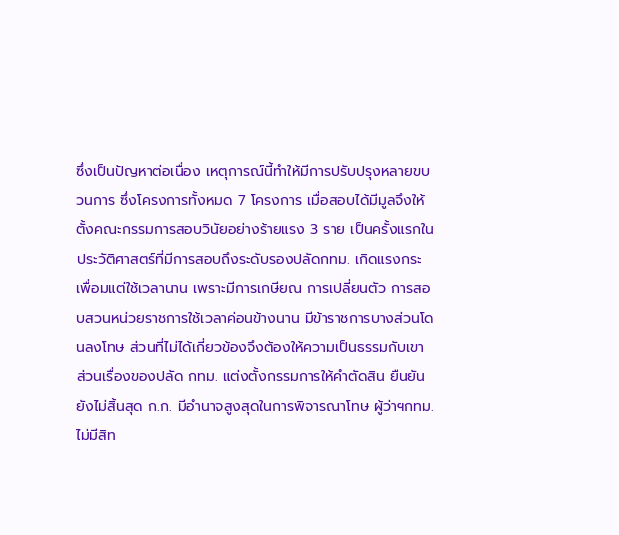ซึ่งเป็นปัญหาต่อเนื่อง เหตุการณ์นี้ทำให้มีการปรับปรุงหลายขบวนการ ซึ่งโครงการทั้งหมด 7 โครงการ เมื่อสอบได้มีมูลจึงให้ตั้งคณะกรรมการสอบวินัยอย่างร้ายแรง 3 ราย เป็นครั้งแรกในประวัติศาสตร์ที่มีการสอบถึงระดับรองปลัดกทม. เกิดแรงกระเพื่อมแต่ใช้เวลานาน เพราะมีการเกษียณ การเปลี่ยนตัว การสอบสวนหน่วยราชการใช้เวลาค่อนข้างนาน มีข้าราชการบางส่วนโดนลงโทษ ส่วนที่ไม่ได้เกี่ยวข้องจึงต้องให้ความเป็นธรรมกับเขา
ส่วนเรื่องของปลัด กทม. แต่งตั้งกรรมการให้คำตัดสิน ยืนยันยังไม่สิ้นสุด ก.ก. มีอำนาจสูงสุดในการพิจารณาโทษ ผู้ว่าฯกทม. ไม่มีสิท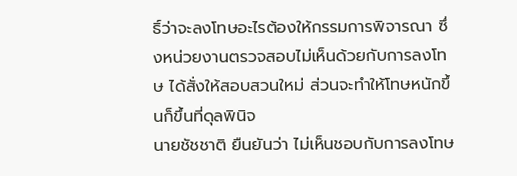ธิ์ว่าจะลงโทษอะไรต้องให้กรรมการพิจารณา ซึ่งหน่วยงานตรวจสอบไม่เห็นด้วยกับการลงโทษ ได้สั่งให้สอบสวนใหม่ ส่วนจะทำให้โทษหนักขึ้นก็ขึ้นที่ดุลพินิจ
นายชัชชาติ ยืนยันว่า ไม่เห็นชอบกับการลงโทษ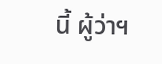นี้ ผู้ว่าฯ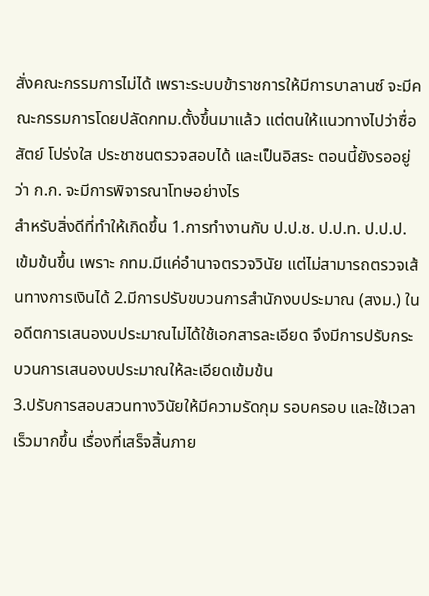สั่งคณะกรรมการไม่ได้ เพราะระบบข้าราชการให้มีการบาลานซ์ จะมีคณะกรรมการโดยปลัดกทม.ตั้งขึ้นมาแล้ว แต่ตนให้แนวทางไปว่าซื่อสัตย์ โปร่งใส ประชาชนตรวจสอบได้ และเป็นอิสระ ตอนนี้ยังรออยู่ว่า ก.ก. จะมีการพิจารณาโทษอย่างไร
สำหรับสิ่งดีที่ทำให้เกิดขึ้น 1.การทำงานกับ ป.ป.ช. ป.ป.ท. ป.ป.ป. เข้มข้นขึ้น เพราะ กทม.มีแค่อำนาจตรวจวินัย แต่ไม่สามารถตรวจเส้นทางการเงินได้ 2.มีการปรับขบวนการสำนักงบประมาณ (สงม.) ในอดีตการเสนองบประมาณไม่ได้ใช้เอกสารละเอียด จึงมีการปรับกระบวนการเสนองบประมาณให้ละเอียดเข้มข้น
3.ปรับการสอบสวนทางวินัยให้มีความรัดกุม รอบครอบ และใช้เวลาเร็วมากขึ้น เรื่องที่เสร็จสิ้นภาย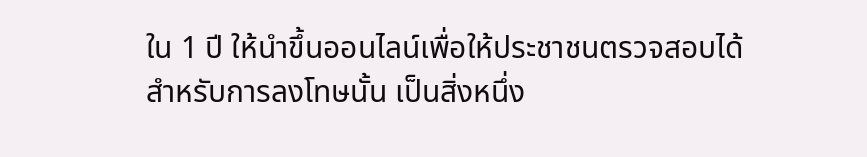ใน 1 ปี ให้นำขึ้นออนไลน์เพื่อให้ประชาชนตรวจสอบได้
สำหรับการลงโทษนั้น เป็นสิ่งหนึ่ง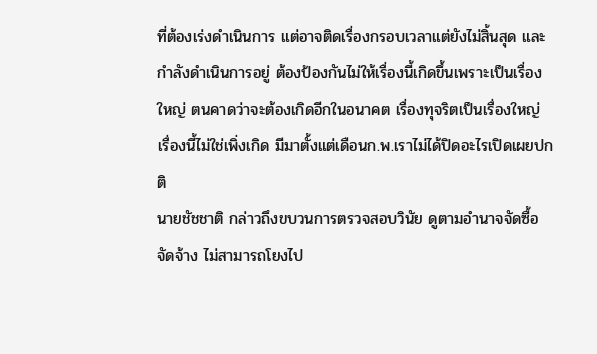ที่ต้องเร่งดำเนินการ แต่อาจติดเรื่องกรอบเวลาแต่ยังไม่สิ้นสุด และกำลังดำเนินการอยู่ ต้องป้องกันไม่ให้เรื่องนี้เกิดขึ้นเพราะเป็นเรื่องใหญ่ ตนคาดว่าจะต้องเกิดอีกในอนาคต เรื่องทุจริตเป็นเรื่องใหญ่ เรื่องนี้ไม่ใช่เพิ่งเกิด มีมาตั้งแต่เดือนก.พ.เราไม่ได้ปิดอะไรเปิดเผยปกติ
นายชัชชาติ กล่าวถึงขบวนการตรวจสอบวินัย ดูตามอำนาจจัดซื้อจัดจ้าง ไม่สามารถโยงไป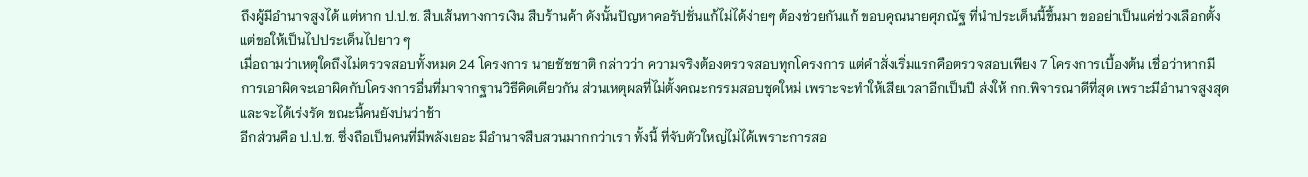ถึงผู้มีอำนาจสูงได้ แต่หาก ป.ป.ช. สืบเส้นทางการเงิน สืบร้านค้า ดังนั้นปัญหาคอรัปชั่นแก้ไม่ได้ง่ายๆ ต้องช่วยกันแก้ ขอบคุณนายศุภณัฐ ที่นำประเด็นนี้ขึ้นมา ขออย่าเป็นแค่ช่วงเลือกตั้ง แต่ขอให้เป็นไปประเด็นไปยาว ๆ
เมื่อถามว่าเหตุใดถึงไม่ตรวจสอบทั้งหมด 24 โครงการ นายชัชชาติ กล่าวว่า ความจริงต้องตรวจสอบทุกโครงการ แต่คำสั่งเริ่มแรกคือตรวจสอบเพียง 7 โครงการเบื้องต้น เชื่อว่าหากมีการเอาผิดจะเอาผิดกับโครงการอื่นที่มาจากฐานวิธีคิดเดียวกัน ส่วนเหตุผลที่ไม่ตั้งคณะกรรมสอบชุดใหม่ เพราะจะทำให้เสียเวลาอีกเป็นปี ส่งให้ กก.พิจารณาดีที่สุด เพราะมีอำนาจสูงสุดและจะได้เร่งรัด ขณะนี้คนยังบ่นว่าช้า
อีกส่วนคือ ป.ป.ช. ซึ่งถือเป็นคนที่มีพลังเยอะ มีอำนาจสืบสวนมากกว่าเรา ทั้งนี้ ที่จับตัวใหญ่ไม่ได้เพราะการสอ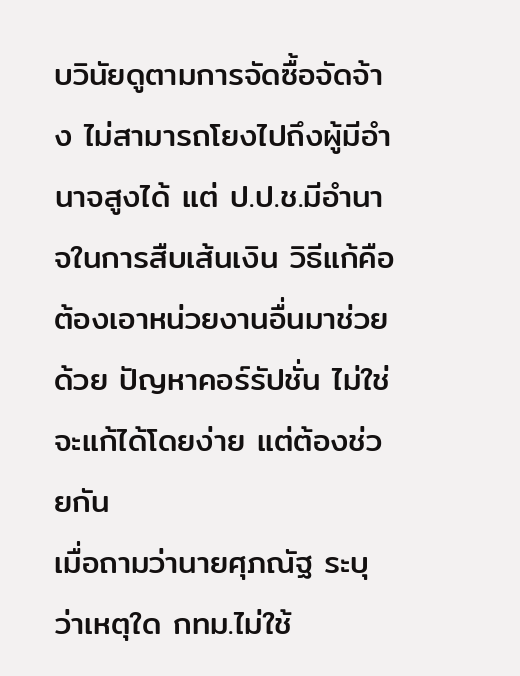บวินัยดูตามการจัดซื้อจัดจ้าง ไม่สามารถโยงไปถึงผู้มีอำนาจสูงได้ แต่ ป.ป.ช.มีอำนาจในการสืบเส้นเงิน วิธีแก้คือต้องเอาหน่วยงานอื่นมาช่วยด้วย ปัญหาคอร์รัปชั่น ไม่ใช่จะแก้ได้โดยง่าย แต่ต้องช่วยกัน
เมื่อถามว่านายศุภณัฐ ระบุว่าเหตุใด กทม.ไม่ใช้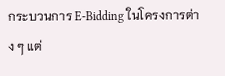กระบวนการ E-Bidding ในโครงการต่าง ๆ แต่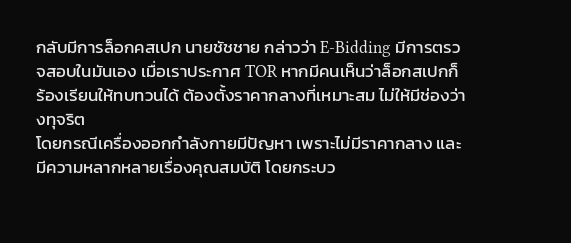กลับมีการล็อกคสเปก นายชัชชาย กล่าวว่า E-Bidding มีการตรวจสอบในมันเอง เมื่อเราประกาศ TOR หากมีคนเห็นว่าล็อกสเปกก็ร้องเรียนให้ทบทวนได้ ต้องตั้งราคากลางที่เหมาะสม ไม่ให้มีช่องว่างทุจริต
โดยกรณีเครื่องออกกำลังกายมีปัญหา เพราะไม่มีราคากลาง และมีความหลากหลายเรื่องคุณสมบัติ โดยกระบว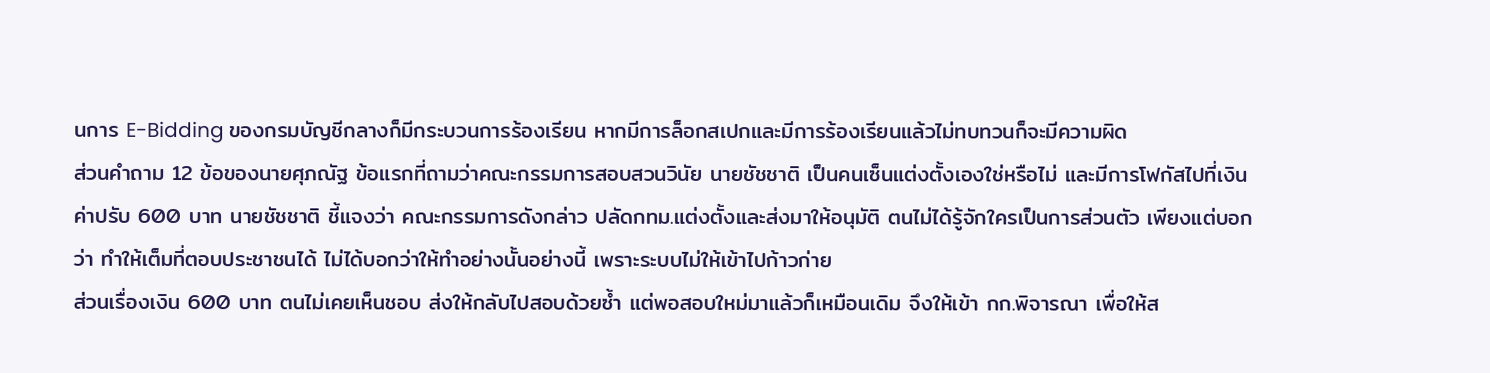นการ E-Bidding ของกรมบัญชีกลางก็มีกระบวนการร้องเรียน หากมีการล็อกสเปกและมีการร้องเรียนแล้วไม่ทบทวนก็จะมีความผิด
ส่วนคำถาม 12 ข้อของนายศุภณัฐ ข้อแรกที่ถามว่าคณะกรรมการสอบสวนวินัย นายชัชชาติ เป็นคนเซ็นแต่งตั้งเองใช่หรือไม่ และมีการโฟกัสไปที่เงินค่าปรับ 600 บาท นายชัชชาติ ชี้แจงว่า คณะกรรมการดังกล่าว ปลัดกทม.แต่งตั้งและส่งมาให้อนุมัติ ตนไม่ได้รู้จักใครเป็นการส่วนตัว เพียงแต่บอกว่า ทำให้เต็มที่ตอบประชาชนได้ ไม่ได้บอกว่าให้ทำอย่างนั้นอย่างนี้ เพราะระบบไม่ให้เข้าไปก้าวก่าย
ส่วนเรื่องเงิน 600 บาท ตนไม่เคยเห็นชอบ ส่งให้กลับไปสอบด้วยซ้ำ แต่พอสอบใหม่มาแล้วก็เหมือนเดิม จึงให้เข้า กก.พิจารณา เพื่อให้ส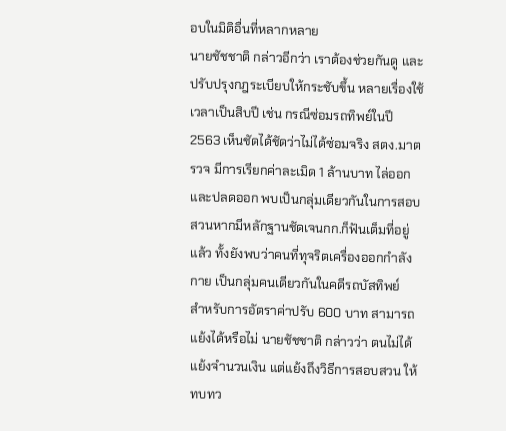อบในมิติอื่นที่หลากหลาย
นายชัชชาติ กล่าวอีกว่า เราต้องช่วยกันดู และปรับปรุงกฎระเบียบให้กระชับขึ้น หลายเรื่องใช้เวลาเป็นสิบปี เช่น กรณีซ่อมรถทิพย์ในปี 2563 เห็นชัดได้ชัดว่าไม่ได้ซ่อมจริง สตง.มาตรวจ มีการเรียกค่าละเมิด 1 ล้านบาท ไล่ออกและปลดออก พบเป็นกลุ่มเดียวกันในการสอบสวนหากมีหลักฐานชัดเจนกก.ก็ฟันเต็มที่อยู่แล้ว ทั้งยังพบว่าคนที่ทุจริตเครื่องออกกำลังกาย เป็นกลุ่มคนเดียวกันในคดีรถบัสทิพย์
สำหรับการอัตราค่าปรับ 600 บาท สามารถแย้งได้หรือไม่ นายชัชชาติ กล่าวว่า ตนไม่ได้แย้งจำนวนเงิน แต่แย้งถึงวิธีการสอบสวน ให้ทบทว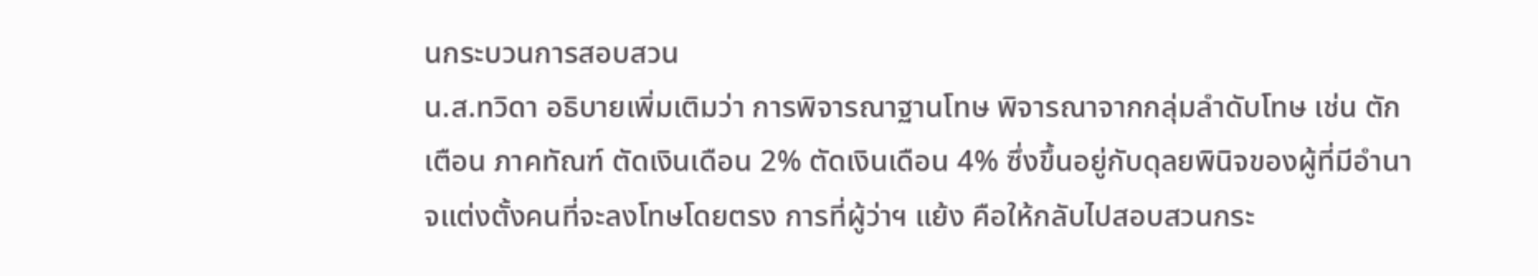นกระบวนการสอบสวน
น.ส.ทวิดา อธิบายเพิ่มเติมว่า การพิจารณาฐานโทษ พิจารณาจากกลุ่มลำดับโทษ เช่น ตักเตือน ภาคทัณฑ์ ตัดเงินเดือน 2% ตัดเงินเดือน 4% ซึ่งขึ้นอยู่กับดุลยพินิจของผู้ที่มีอำนาจแต่งตั้งคนที่จะลงโทษโดยตรง การที่ผู้ว่าฯ แย้ง คือให้กลับไปสอบสวนกระ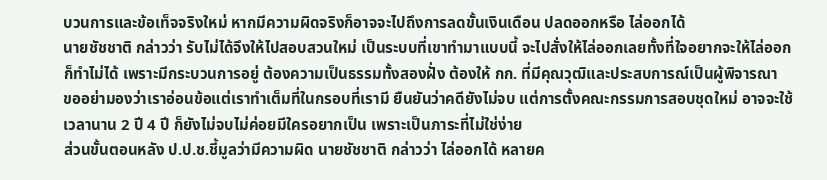บวนการและข้อเท็จจริงใหม่ หากมีความผิดจริงก็อาจจะไปถึงการลดขั้นเงินเดือน ปลดออกหรือ ไล่ออกได้
นายชัชชาติ กล่าวว่า รับไม่ได้จึงให้ไปสอบสวนใหม่ เป็นระบบที่เขาทำมาแบบนี้ จะไปสั่งให้ไล่ออกเลยทั้งที่ใจอยากจะให้ไล่ออกก็ทำไม่ได้ เพราะมีกระบวนการอยู่ ต้องความเป็นธรรมทั้งสองฝั่ง ต้องให้ กก. ที่มีคุณวุฒิและประสบการณ์เป็นผู้พิจารณา
ขออย่ามองว่าเราอ่อนข้อแต่เราทำเต็มที่ในกรอบที่เรามี ยืนยันว่าคดียังไม่จบ แต่การตั้งคณะกรรมการสอบชุดใหม่ อาจจะใช้เวลานาน 2 ปี 4 ปี ก็ยังไม่จบไม่ค่อยมีใครอยากเป็น เพราะเป็นภาระที่ไม่ใช่ง่าย
ส่วนขั้นตอนหลัง ป.ป.ช.ชี้มูลว่ามีความผิด นายชัชชาติ กล่าวว่า ไล่ออกได้ หลายค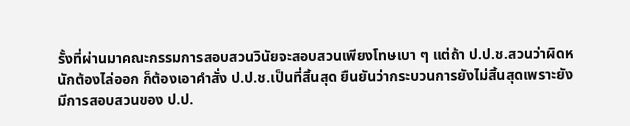รั้งที่ผ่านมาคณะกรรมการสอบสวนวินัยจะสอบสวนเพียงโทษเบา ๆ แต่ถ้า ป.ป.ช.สวนว่าผิดหนักต้องไล่ออก ก็ต้องเอาคำสั่ง ป.ป.ช.เป็นที่สิ้นสุด ยืนยันว่ากระบวนการยังไม่สิ้นสุดเพราะยังมีการสอบสวนของ ป.ป.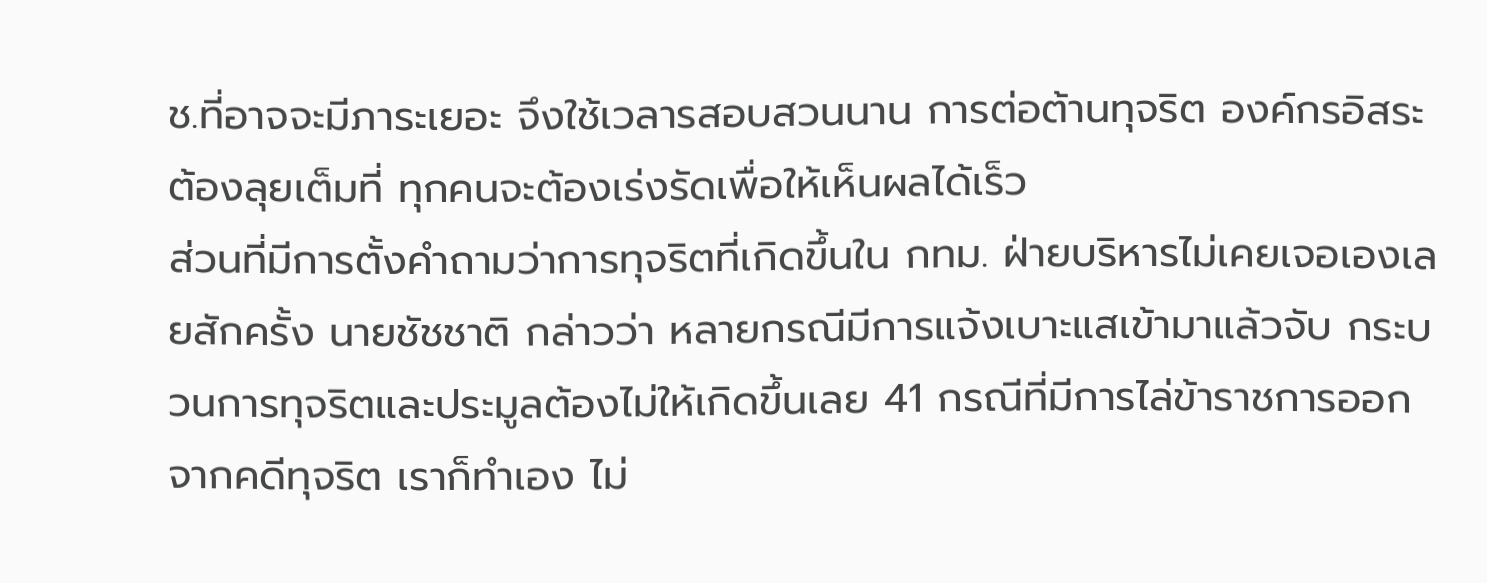ช.ที่อาจจะมีภาระเยอะ จึงใช้เวลารสอบสวนนาน การต่อต้านทุจริต องค์กรอิสระต้องลุยเต็มที่ ทุกคนจะต้องเร่งรัดเพื่อให้เห็นผลได้เร็ว
ส่วนที่มีการตั้งคำถามว่าการทุจริตที่เกิดขึ้นใน กทม. ฝ่ายบริหารไม่เคยเจอเองเลยสักครั้ง นายชัชชาติ กล่าวว่า หลายกรณีมีการแจ้งเบาะแสเข้ามาแล้วจับ กระบวนการทุจริตและประมูลต้องไม่ให้เกิดขึ้นเลย 41 กรณีที่มีการไล่ข้าราชการออกจากคดีทุจริต เราก็ทำเอง ไม่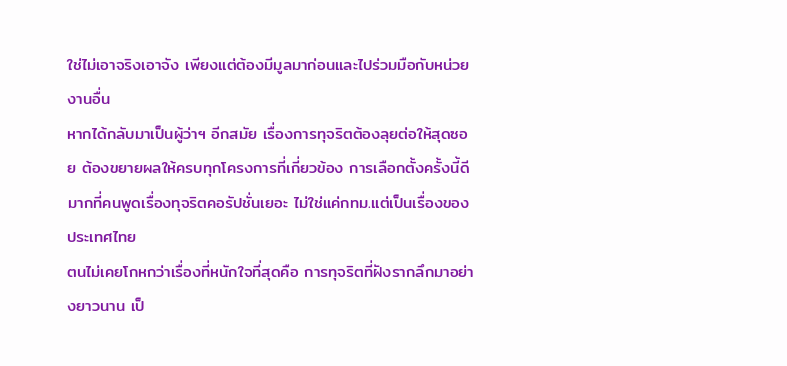ใช่ไม่เอาจริงเอาจัง เพียงแต่ต้องมีมูลมาก่อนและไปร่วมมือกับหน่วยงานอื่น
หากได้กลับมาเป็นผู้ว่าฯ อีกสมัย เรื่องการทุจริตต้องลุยต่อให้สุดซอย ต้องขยายผลให้ครบทุกโครงการที่เกี่ยวข้อง การเลือกตั้งครั้งนี้ดีมากที่คนพูดเรื่องทุจริตคอรัปชั่นเยอะ ไม่ใช่แค่กทม.แต่เป็นเรื่องของประเทศไทย
ตนไม่เคยโกหกว่าเรื่องที่หนักใจที่สุดคือ การทุจริตที่ฝังรากลึกมาอย่างยาวนาน เป็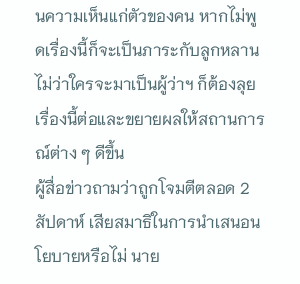นความเห็นแก่ตัวของคน หากไม่พูดเรื่องนี้ก็จะเป็นภาระกับลูกหลาน ไม่ว่าใครจะมาเป็นผู้ว่าฯ ก็ต้องลุยเรื่องนี้ต่อและขยายผลให้สถานการณ์ต่าง ๆ ดีขึ้น
ผู้สื่อข่าวถามว่าถูกโจมตีตลอด 2 สัปดาห์ เสียสมาธิในการนำเสนอนโยบายหรือไม่ นาย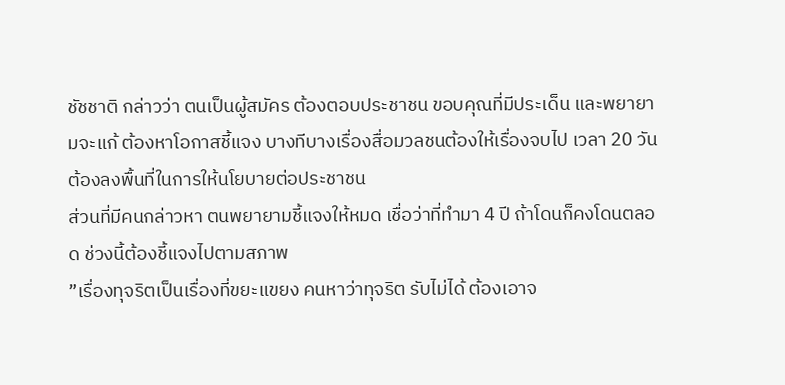ชัชชาติ กล่าวว่า ตนเป็นผู้สมัคร ต้องตอบประชาชน ขอบคุณที่มีประเด็น และพยายามจะแก้ ต้องหาโอกาสชี้แจง บางทีบางเรื่องสื่อมวลชนต้องให้เรื่องจบไป เวลา 20 วัน ต้องลงพื้นที่ในการให้นโยบายต่อประชาชน
ส่วนที่มีคนกล่าวหา ตนพยายามชี้แจงให้หมด เชื่อว่าที่ทำมา 4 ปี ถ้าโดนก็คงโดนตลอด ช่วงนี้ต้องชี้แจงไปตามสภาพ
”เรื่องทุจริตเป็นเรื่องที่ขยะแขยง คนหาว่าทุจริต รับไม่ได้ ต้องเอาจ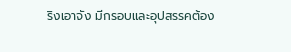ริงเอาจัง มีกรอบและอุปสรรคต้อง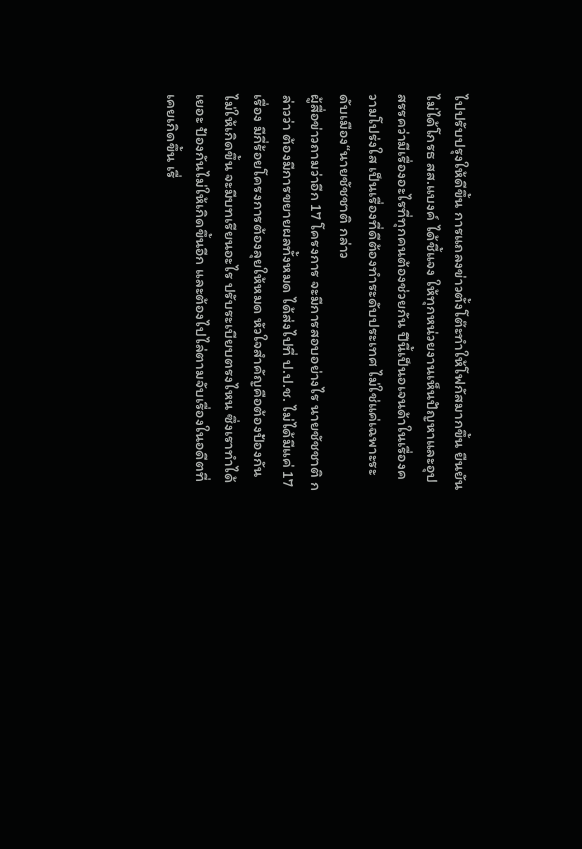ไปปรับปรุงให้ดีขึ้น การแถลงข่าวตั้งโต๊ะทำให้โฟกัสมากขึ้น ยืนยันไม่ได้โกรธ สส.แบงค์ ได้ชี้แจง ให้ทุกหน่วยงานเห็นปัญหาและอุปสรรคว่ามีเรื่องอะไรที่ทุกคนต้องช่วยกัน ปีนี้เป็นอเจนด้าในเรื่องความโปร่งใส เป็นเรื่องที่ดีต้องทำระดับประเทศ ไม่ใช่แค่เฉพาะระดับเมือง“นายชัชชาติ กล่าว
ผู้สื่อข่าวถามว่าอีก 17 โครงการ จะมีการสอบอย่างไร นายชัชชาติ กล่าวว่า ต้องมีการขยายผลทั้งหมด ได้ส่งไปที่ ป.ป.ช. ไม่ได้มีแค่ 17 เรื่อง มีกี่ร้อยโครงการต้องลุยให้หมด หัวใจสำคัญคือต้องป้องกันไม่ให้เกิดขึ้น จะมีบทเรียนอะไร ปรับระเบียบตรงไหน ซึ่งเราทำได้เยอะ ป้องกันไม่ให้เกิดขึ้นอีก และต้องไปไล่ตามจับเรื่องในอดีตที่เคยเกิดขึ้น เรื่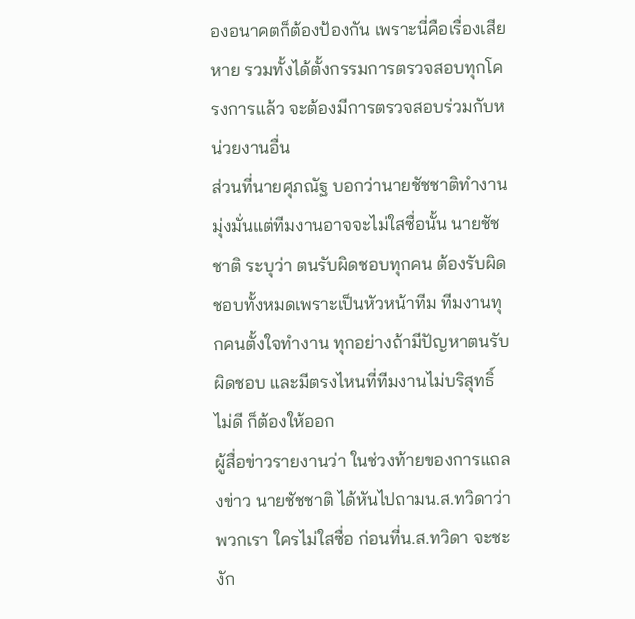องอนาคตก็ต้องป้องกัน เพราะนี่คือเรื่องเสียหาย รวมทั้งได้ตั้งกรรมการตรวจสอบทุกโครงการแล้ว จะต้องมีการตรวจสอบร่วมกับหน่วยงานอื่น
ส่วนที่นายศุภณัฐ บอกว่านายชัชชาติทำงานมุ่งมั่นแต่ทีมงานอาจจะไม่ใสซื่อนั้น นายชัชชาติ ระบุว่า ตนรับผิดชอบทุกคน ต้องรับผิดชอบทั้งหมดเพราะเป็นหัวหน้าทีม ทีมงานทุกคนตั้งใจทำงาน ทุกอย่างถ้ามีปัญหาตนรับผิดชอบ และมีตรงไหนที่ทีมงานไม่บริสุทธิ์ ไม่ดี ก็ต้องให้ออก
ผู้สื่อข่าวรายงานว่า ในช่วงท้ายของการแถลงข่าว นายชัชชาติ ได้หันไปถามน.ส.ทวิดาว่า พวกเรา ใครไม่ใสซื่อ ก่อนที่น.ส.ทวิดา จะชะงัก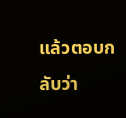แล้วตอบกลับว่า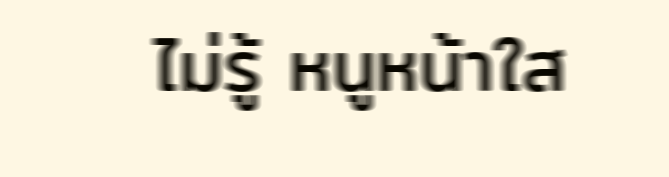ไม่รู้ หนูหน้าใส